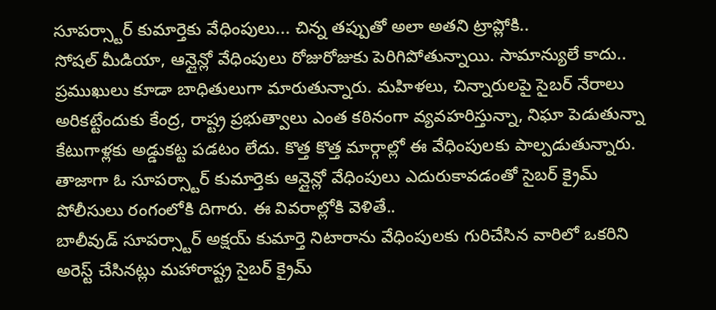సూపర్స్టార్ కుమార్తెకు వేధింపులు... చిన్న తప్పుతో అలా అతని ట్రాప్లోకి..
సోషల్ మీడియా, ఆన్లైన్లో వేధింపులు రోజురోజుకు పెరిగిపోతున్నాయి. సామాన్యులే కాదు.. ప్రముఖులు కూడా బాధితులుగా మారుతున్నారు. మహిళలు, చిన్నారులపై సైబర్ నేరాలు అరికట్టేందుకు కేంద్ర, రాష్ట్ర ప్రభుత్వాలు ఎంత కఠినంగా వ్యవహరిస్తున్నా, నిఘా పెడుతున్నా కేటుగాళ్లకు అడ్డుకట్ట పడటం లేదు. కొత్త కొత్త మార్గాల్లో ఈ వేధింపులకు పాల్పడుతున్నారు. తాజాగా ఓ సూపర్స్టార్ కుమార్తెకు ఆన్లైన్లో వేధింపులు ఎదురుకావడంతో సైబర్ క్రైమ్ పోలీసులు రంగంలోకి దిగారు. ఈ వివరాల్లోకి వెళితే..
బాలీవుడ్ సూపర్స్టార్ అక్షయ్ కుమార్తె నిటారాను వేధింపులకు గురిచేసిన వారిలో ఒకరిని అరెస్ట్ చేసినట్లు మహారాష్ట్ర సైబర్ క్రైమ్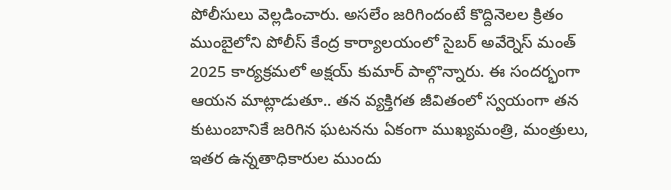పోలీసులు వెల్లడించారు. అసలేం జరిగిందంటే కొద్దినెలల క్రితం ముంబైలోని పోలీస్ కేంద్ర కార్యాలయంలో సైబర్ అవేర్నెస్ మంత్ 2025 కార్యక్రమలో అక్షయ్ కుమార్ పాల్గొన్నారు. ఈ సందర్భంగా ఆయన మాట్లాడుతూ.. తన వ్యక్తిగత జీవితంలో స్వయంగా తన కుటుంబానికే జరిగిన ఘటనను ఏకంగా ముఖ్యమంత్రి, మంత్రులు, ఇతర ఉన్నతాధికారుల ముందు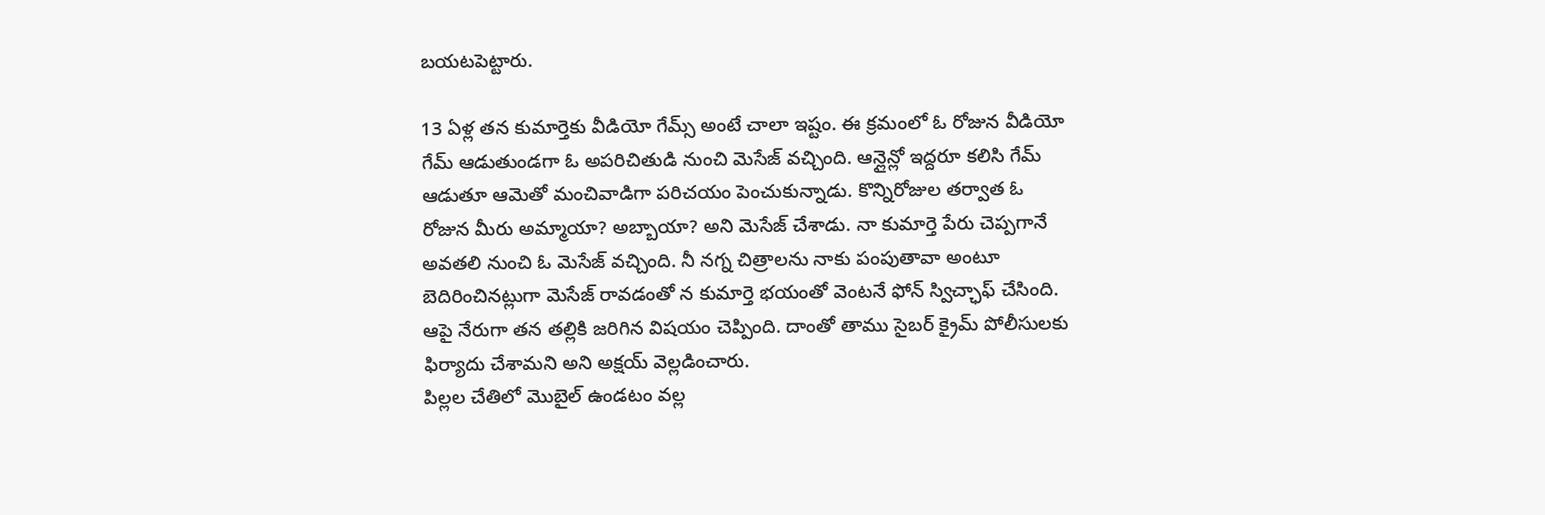బయటపెట్టారు.

13 ఏళ్ల తన కుమార్తెకు వీడియో గేమ్స్ అంటే చాలా ఇష్టం. ఈ క్రమంలో ఓ రోజున వీడియో గేమ్ ఆడుతుండగా ఓ అపరిచితుడి నుంచి మెసేజ్ వచ్చింది. ఆన్లైన్లో ఇద్దరూ కలిసి గేమ్ ఆడుతూ ఆమెతో మంచివాడిగా పరిచయం పెంచుకున్నాడు. కొన్నిరోజుల తర్వాత ఓ రోజున మీరు అమ్మాయా? అబ్బాయా? అని మెసేజ్ చేశాడు. నా కుమార్తె పేరు చెప్పగానే అవతలి నుంచి ఓ మెసేజ్ వచ్చింది. నీ నగ్న చిత్రాలను నాకు పంపుతావా అంటూ బెదిరించినట్లుగా మెసేజ్ రావడంతో న కుమార్తె భయంతో వెంటనే ఫోన్ స్విచ్ఛాఫ్ చేసింది. ఆపై నేరుగా తన తల్లికి జరిగిన విషయం చెప్పింది. దాంతో తాము సైబర్ క్రైమ్ పోలీసులకు ఫిర్యాదు చేశామని అని అక్షయ్ వెల్లడించారు.
పిల్లల చేతిలో మొబైల్ ఉండటం వల్ల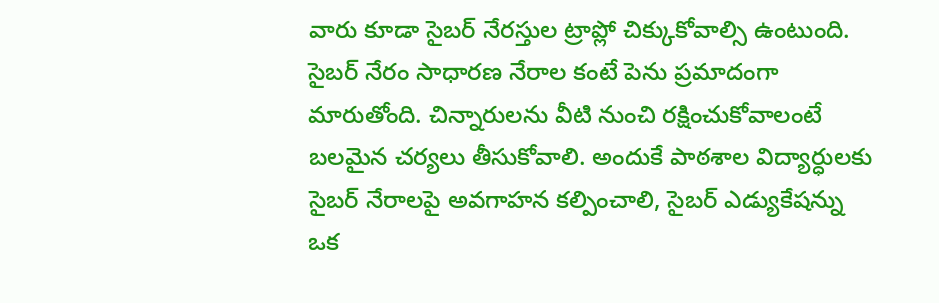వారు కూడా సైబర్ నేరస్తుల ట్రాప్లో చిక్కుకోవాల్సి ఉంటుంది. సైబర్ నేరం సాధారణ నేరాల కంటే పెను ప్రమాదంగా మారుతోంది. చిన్నారులను వీటి నుంచి రక్షించుకోవాలంటే బలమైన చర్యలు తీసుకోవాలి. అందుకే పాఠశాల విద్యార్ధులకు సైబర్ నేరాలపై అవగాహన కల్పించాలి, సైబర్ ఎడ్యుకేషన్ను ఒక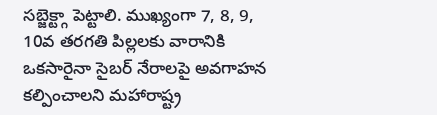సబ్జెక్ట్గా పెట్టాలి. ముఖ్యంగా 7, 8, 9, 10వ తరగతి పిల్లలకు వారానికి ఒకసారైనా సైబర్ నేరాలపై అవగాహన కల్పించాలని మహారాష్ట్ర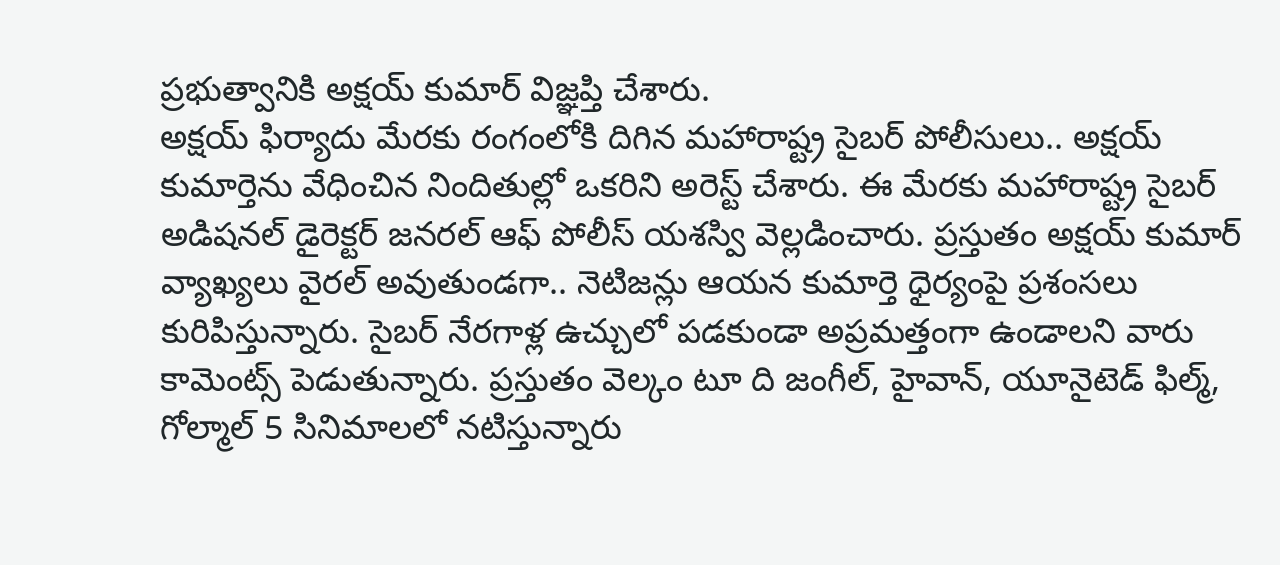ప్రభుత్వానికి అక్షయ్ కుమార్ విజ్ఞప్తి చేశారు.
అక్షయ్ ఫిర్యాదు మేరకు రంగంలోకి దిగిన మహారాష్ట్ర సైబర్ పోలీసులు.. అక్షయ్ కుమార్తెను వేధించిన నిందితుల్లో ఒకరిని అరెస్ట్ చేశారు. ఈ మేరకు మహారాష్ట్ర సైబర్ అడిషనల్ డైరెక్టర్ జనరల్ ఆఫ్ పోలీస్ యశస్వి వెల్లడించారు. ప్రస్తుతం అక్షయ్ కుమార్ వ్యాఖ్యలు వైరల్ అవుతుండగా.. నెటిజన్లు ఆయన కుమార్తె ధైర్యంపై ప్రశంసలు కురిపిస్తున్నారు. సైబర్ నేరగాళ్ల ఉచ్చులో పడకుండా అప్రమత్తంగా ఉండాలని వారు కామెంట్స్ పెడుతున్నారు. ప్రస్తుతం వెల్కం టూ ది జంగీల్, హైవాన్, యూనైటెడ్ ఫిల్మ్, గోల్మాల్ 5 సినిమాలలో నటిస్తున్నారు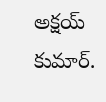అక్షయ్ కుమార్.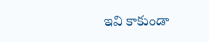ఇవి కాకుండా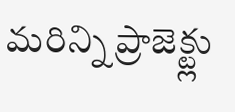మరిన్ని ప్రాజెక్ట్లు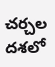చర్చల దశలో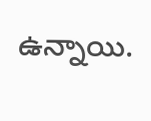ఉన్నాయి.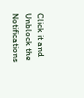Click it and Unblock the Notifications